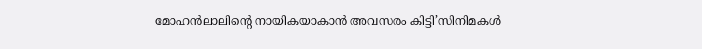മോഹൻലാലിന്റെ നായികയാകാൻ അവസരം കിട്ടി’സിനിമകൾ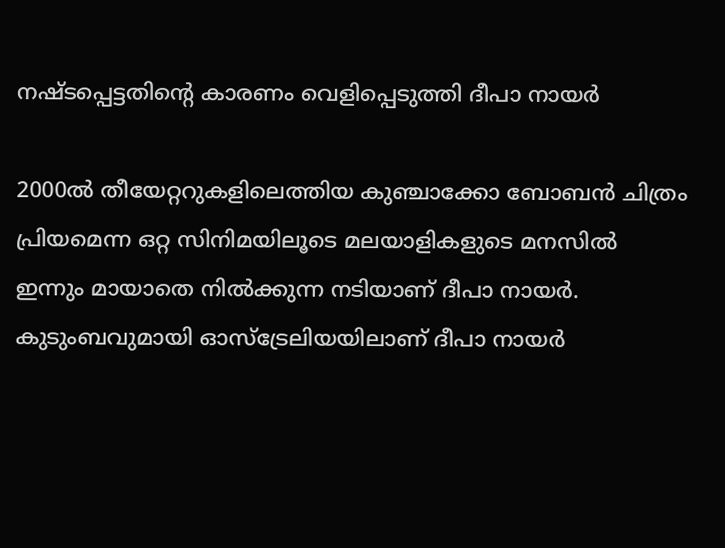നഷ്ടപ്പെട്ടതിന്റെ കാരണം വെളിപ്പെടുത്തി ദീപാ നായർ

2000ൽ തീയേറ്ററുകളിലെത്തിയ കുഞ്ചാക്കോ ബോബൻ ചിത്രം പ്രിയമെന്ന ഒറ്റ സിനിമയിലൂടെ മലയാളികളുടെ മനസിൽ ഇന്നും മായാതെ നിൽക്കുന്ന നടിയാണ് ദീപാ നായർ. കുടുംബവുമായി ഓസ്ട്രേലിയയിലാണ് ദീപാ നായർ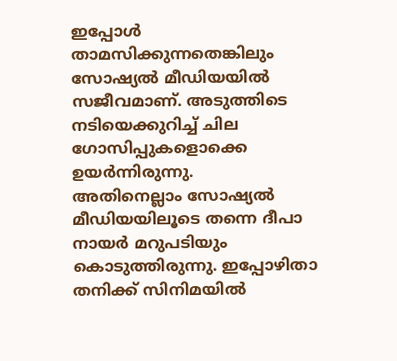ഇപ്പോൾ താമസിക്കുന്നതെങ്കിലും സോഷ്യൽ മീഡിയയിൽ സജീവമാണ്. അടുത്തിടെ നടിയെക്കുറിച്ച് ചില ഗോസിപ്പുകളൊക്കെ ഉയർന്നിരുന്നു.
അതിനെല്ലാം സോഷ്യൽ മീഡിയയിലൂടെ തന്നെ ദീപാ നായർ മറുപടിയും കൊടുത്തിരുന്നു. ഇപ്പോഴിതാ തനിക്ക് സിനിമയിൽ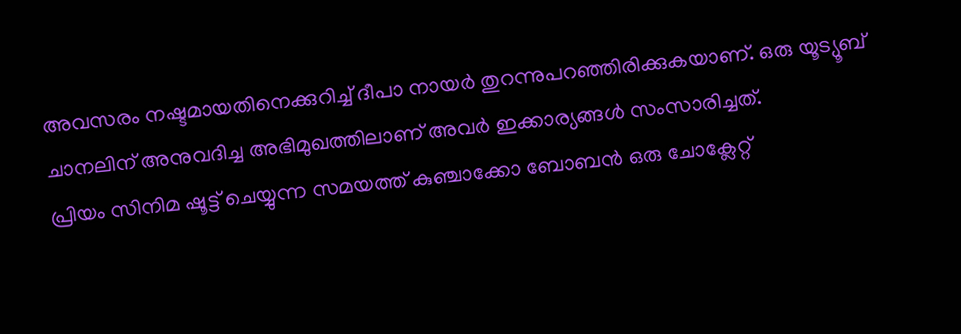അവസരം നഷ്ടമായതിനെക്കുറിച്ച് ദീപാ നായർ തുറന്നുപറഞ്ഞിരിക്കുകയാണ്. ഒരു യൂട്യൂബ് ചാനലിന് അനുവദിച്ച അഭിമുഖത്തിലാണ് അവർ ഇക്കാര്യങ്ങൾ സംസാരിച്ചത്.
പ്രിയം സിനിമ ഷൂട്ട് ചെയ്യുന്ന സമയത്ത് കുഞ്ചാക്കോ ബോബൻ ഒരു ചോക്ലേറ്റ്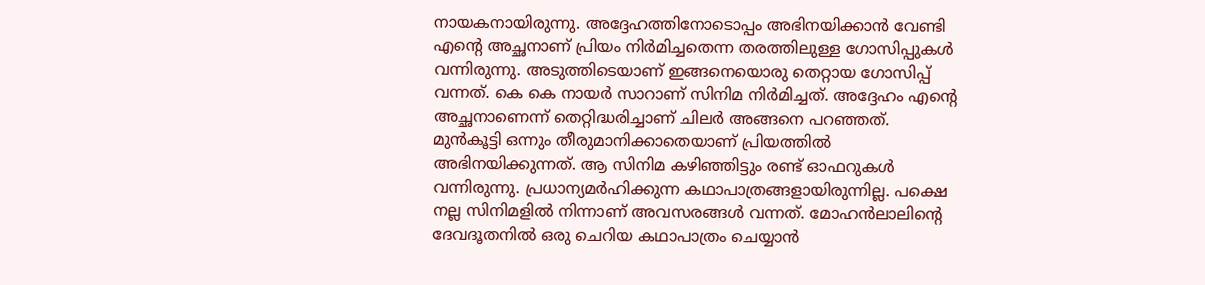നായകനായിരുന്നു. അദ്ദേഹത്തിനോടൊപ്പം അഭിനയിക്കാൻ വേണ്ടി എന്റെ അച്ഛനാണ് പ്രിയം നിർമിച്ചതെന്ന തരത്തിലുള്ള ഗോസിപ്പുകൾ വന്നിരുന്നു. അടുത്തിടെയാണ് ഇങ്ങനെയൊരു തെറ്റായ ഗോസിപ്പ് വന്നത്. കെ കെ നായർ സാറാണ് സിനിമ നിർമിച്ചത്. അദ്ദേഹം എന്റെ അച്ഛനാണെന്ന് തെറ്റിദ്ധരിച്ചാണ് ചിലർ അങ്ങനെ പറഞ്ഞത്.
മുൻകൂട്ടി ഒന്നും തീരുമാനിക്കാതെയാണ് പ്രിയത്തിൽ അഭിനയിക്കുന്നത്. ആ സിനിമ കഴിഞ്ഞിട്ടും രണ്ട് ഓഫറുകൾ വന്നിരുന്നു. പ്രധാന്യമർഹിക്കുന്ന കഥാപാത്രങ്ങളായിരുന്നില്ല. പക്ഷെ നല്ല സിനിമളിൽ നിന്നാണ് അവസരങ്ങൾ വന്നത്. മോഹൻലാലിന്റെ ദേവദൂതനിൽ ഒരു ചെറിയ കഥാപാത്രം ചെയ്യാൻ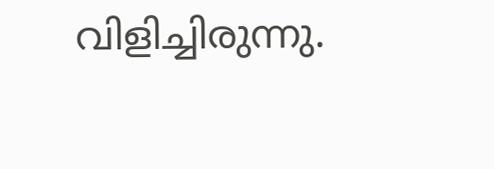വിളിച്ചിരുന്നു.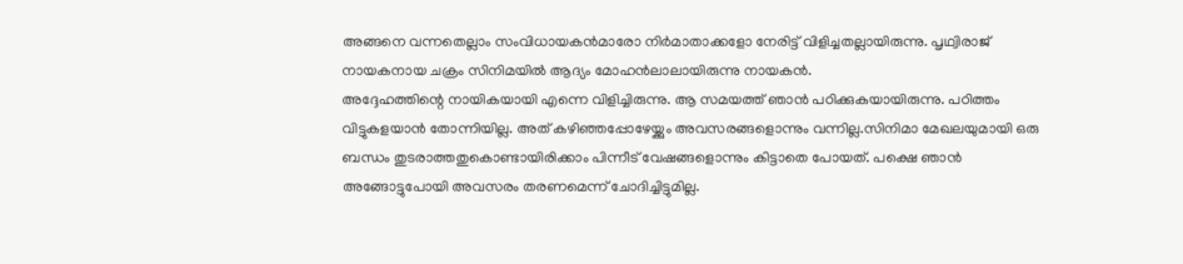അങ്ങനെ വന്നതെല്ലാം സംവിധായകൻമാരോ നിർമാതാക്കളോ നേരിട്ട് വിളിച്ചതല്ലായിരുന്നു. പൃഥ്വിരാജ് നായകനായ ചക്രം സിനിമയിൽ ആദ്യം മോഹൻലാലായിരുന്നു നായകൻ.
അദ്ദേഹത്തിന്റെ നായികയായി എന്നെ വിളിച്ചിരുന്നു. ആ സമയത്ത് ഞാൻ പഠിക്കുകയായിരുന്നു. പഠിത്തം വിട്ടുകളയാൻ തോന്നിയില്ല. അത് കഴിഞ്ഞപ്പോഴേയ്ക്കും അവസരങ്ങളൊന്നും വന്നില്ല.സിനിമാ മേഖലയുമായി ഒരു ബന്ധം തുടരാത്തതുകൊണ്ടായിരിക്കാം പിന്നീട് വേഷങ്ങളൊന്നും കിട്ടാതെ പോയത്. പക്ഷെ ഞാൻ അങ്ങോട്ടുപോയി അവസരം തരണമെന്ന് ചോദിച്ചിട്ടുമില്ല.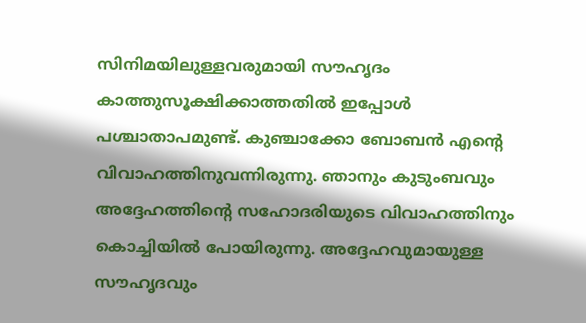സിനിമയിലുള്ളവരുമായി സൗഹൃദം കാത്തുസൂക്ഷിക്കാത്തതിൽ ഇപ്പോൾ പശ്ചാതാപമുണ്ട്. കുഞ്ചാക്കോ ബോബൻ എന്റെ വിവാഹത്തിനുവന്നിരുന്നു. ഞാനും കുടുംബവും അദ്ദേഹത്തിന്റെ സഹോദരിയുടെ വിവാഹത്തിനും കൊച്ചിയിൽ പോയിരുന്നു. അദ്ദേഹവുമായുള്ള സൗഹൃദവും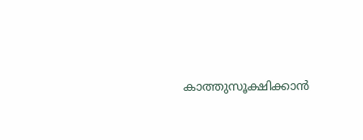കാത്തുസൂക്ഷിക്കാൻ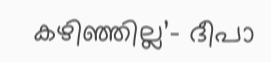കഴിഞ്ഞില്ല’- ദീപാ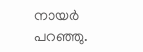നായർ പറഞ്ഞു.